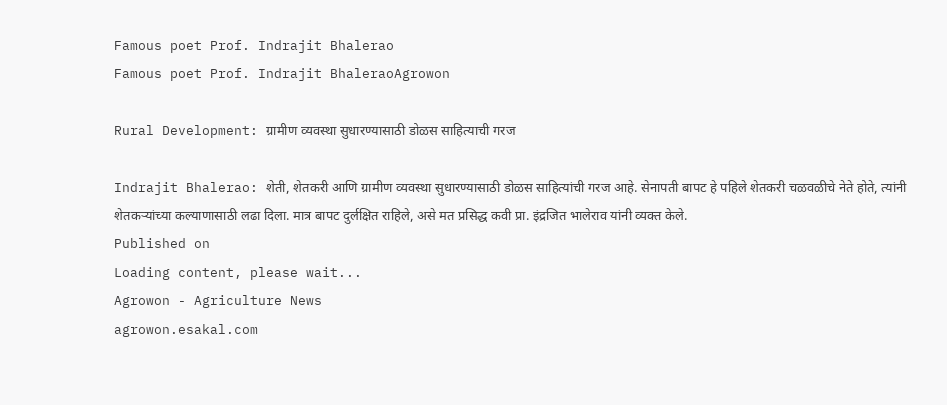Famous poet Prof. Indrajit Bhalerao
Famous poet Prof. Indrajit BhaleraoAgrowon

Rural Development: ग्रामीण व्यवस्था सुधारण्यासाठी डोळस साहित्याची गरज

Indrajit Bhalerao: शेती, शेतकरी आणि ग्रामीण व्यवस्था सुधारण्यासाठी डोळस साहित्यांची गरज आहे. सेनापती बापट हे पहिले शेतकरी चळवळीचे नेते होते, त्यांनी शेतकऱ्यांच्या कल्याणासाठी लढा दिला. मात्र बापट दुर्लक्षित राहिले, असे मत प्रसिद्ध कवी प्रा. इंद्रजित भालेराव यांनी व्यक्त केले.
Published on
Loading content, please wait...
Agrowon - Agriculture News
agrowon.esakal.com